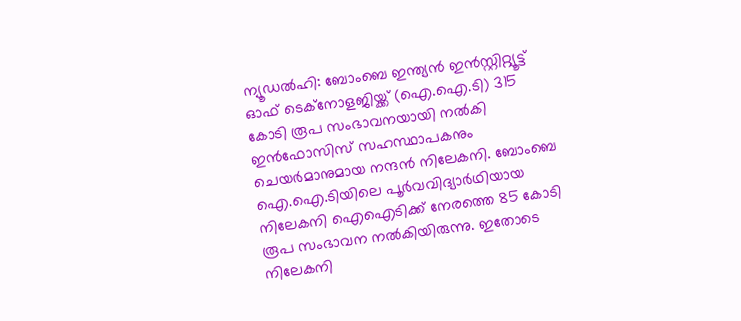ന്യൂഡല്‍ഹി: ബോംബെ ഇന്ത്യന്‍ ഇന്‍സ്റ്റിറ്റ്യൂട്ട് ഓഫ് ടെക്‌നോളജിയ്ക്ക് (ഐ.ഐ.ടി) 315 കോടി രൂപ സംഭാവനയായി നല്‍കി ഇന്‍ഫോസിസ് സഹസ്ഥാപകനും ചെയര്‍മാനുമായ നന്ദന്‍ നിലേകനി. ബോംബെ ഐ.ഐ.ടിയിലെ പൂര്‍വവിദ്യാര്‍ഥിയായ നിലേകനി ഐഐടിക്ക് നേരത്തെ 85 കോടി രൂപ സംഭാവന നല്‍കിയിരുന്നു. ഇതോടെ നിലേകനി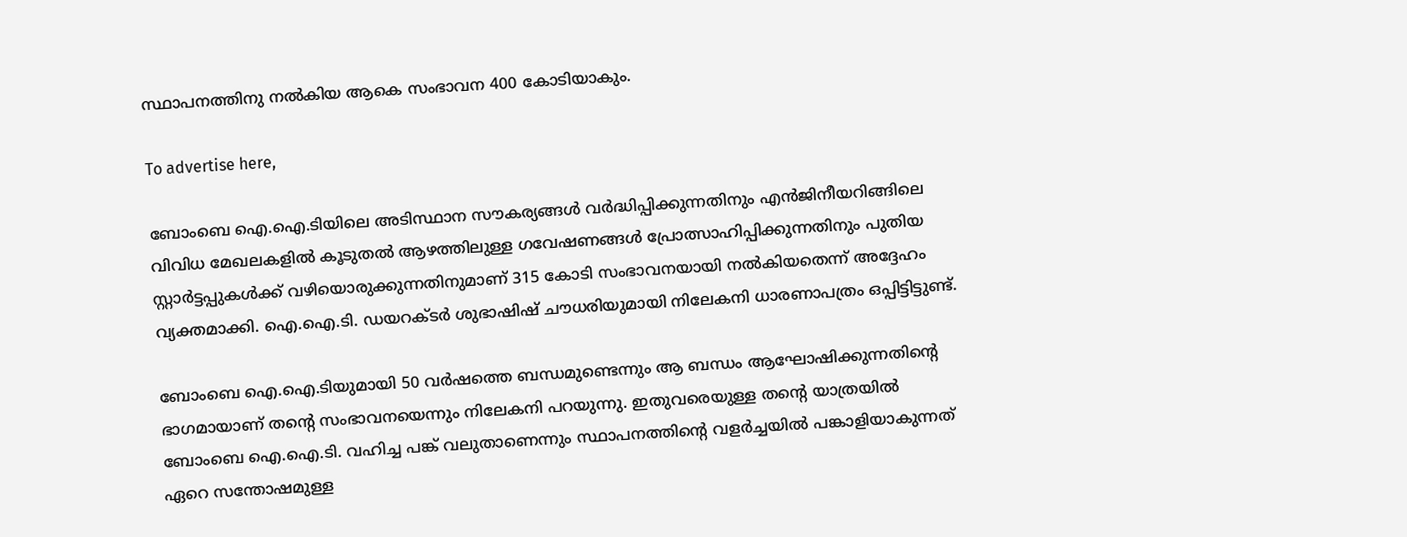സ്ഥാപനത്തിനു നല്‍കിയ ആകെ സംഭാവന 400 കോടിയാകും.

To advertise here,

ബോംബെ ഐ.ഐ.ടിയിലെ അടിസ്ഥാന സൗകര്യങ്ങള്‍ വര്‍ദ്ധിപ്പിക്കുന്നതിനും എന്‍ജിനീയറിങ്ങിലെ വിവിധ മേഖലകളില്‍ കൂടുതല്‍ ആഴത്തിലുള്ള ഗവേഷണങ്ങള്‍ പ്രോത്സാഹിപ്പിക്കുന്നതിനും പുതിയ സ്റ്റാര്‍ട്ടപ്പുകള്‍ക്ക് വഴിയൊരുക്കുന്നതിനുമാണ് 315 കോടി സംഭാവനയായി നല്‍കിയതെന്ന് അദ്ദേഹം വ്യക്തമാക്കി. ഐ.ഐ.ടി. ഡയറക്ടര്‍ ശുഭാഷിഷ് ചൗധരിയുമായി നിലേകനി ധാരണാപത്രം ഒപ്പിട്ടിട്ടുണ്ട്.

ബോംബെ ഐ.ഐ.ടിയുമായി 50 വര്‍ഷത്തെ ബന്ധമുണ്ടെന്നും ആ ബന്ധം ആഘോഷിക്കുന്നതിന്റെ ഭാഗമായാണ് തന്റെ സംഭാവനയെന്നും നിലേകനി പറയുന്നു. ഇതുവരെയുള്ള തന്റെ യാത്രയില്‍ ബോംബെ ഐ.ഐ.ടി. വഹിച്ച പങ്ക് വലുതാണെന്നും സ്ഥാപനത്തിന്റെ വളര്‍ച്ചയില്‍ പങ്കാളിയാകുന്നത് ഏറെ സന്തോഷമുള്ള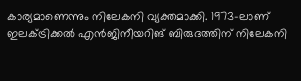കാര്യമാണെന്നും നിലേകനി വ്യക്തമാക്കി. 1973-ലാണ് ഇലക്ട്രിക്കല്‍ എന്‍ജിനീയറിങ് ബിരുദത്തിന് നിലേകനി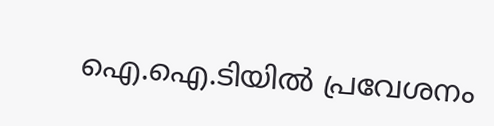ഐ.ഐ.ടിയില്‍ പ്രവേശനം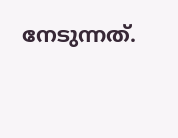നേടുന്നത്.